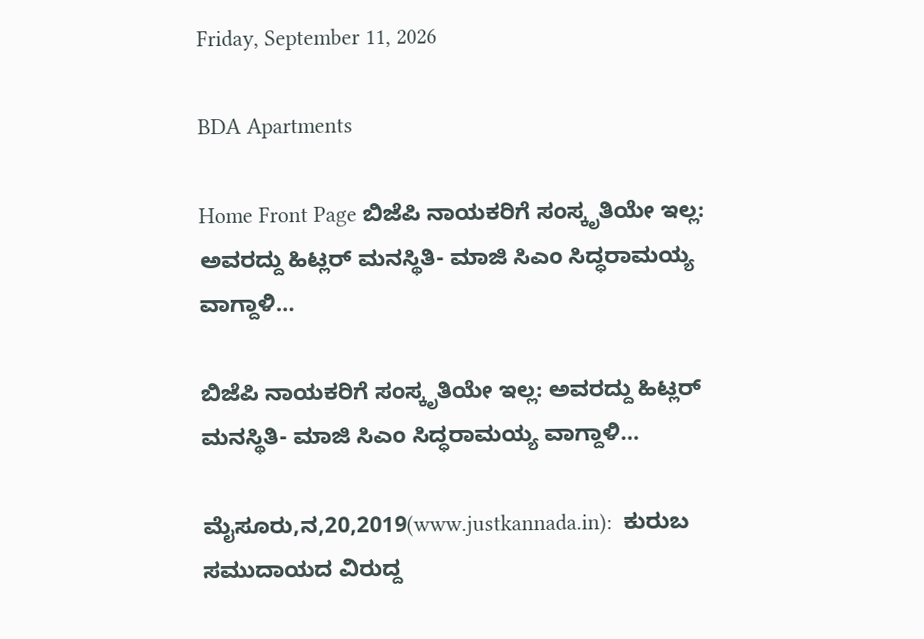Friday, September 11, 2026

BDA Apartments

Home Front Page ಬಿಜೆಪಿ ನಾಯಕರಿಗೆ ಸಂಸ್ಕೃತಿಯೇ ಇಲ್ಲ: ಅವರದ್ದು ಹಿಟ್ಲರ್ ಮನಸ್ಥಿತಿ- ಮಾಜಿ ಸಿಎಂ ಸಿದ್ಧರಾಮಯ್ಯ ವಾಗ್ದಾಳಿ…

ಬಿಜೆಪಿ ನಾಯಕರಿಗೆ ಸಂಸ್ಕೃತಿಯೇ ಇಲ್ಲ: ಅವರದ್ದು ಹಿಟ್ಲರ್ ಮನಸ್ಥಿತಿ- ಮಾಜಿ ಸಿಎಂ ಸಿದ್ಧರಾಮಯ್ಯ ವಾಗ್ದಾಳಿ…

ಮೈಸೂರು,ನ,20,2019(www.justkannada.in):  ಕುರುಬ ಸಮುದಾಯದ ವಿರುದ್ದ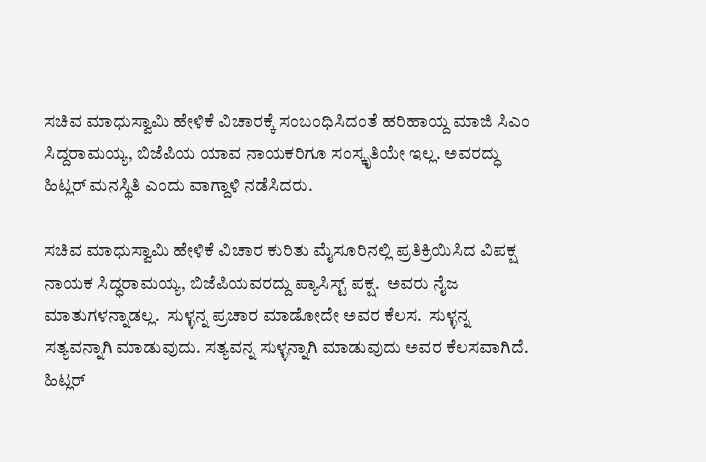ಸಚಿವ ಮಾಧುಸ್ವಾಮಿ ಹೇಳಿಕೆ ವಿಚಾರಕ್ಕೆ ಸಂಬಂಧಿಸಿದಂತೆ ಹರಿಹಾಯ್ದ ಮಾಜಿ ಸಿಎಂ ಸಿದ್ದರಾಮಯ್ಯ, ಬಿಜೆಪಿಯ ಯಾವ ನಾಯಕರಿಗೂ ಸಂಸ್ಕೃತಿಯೇ ಇಲ್ಲ. ಅವರದ್ಧು ಹಿಟ್ಲರ್ ಮನಸ್ಥಿತಿ ಎಂದು ವಾಗ್ದಾಳಿ ನಡೆಸಿದರು.

ಸಚಿವ ಮಾಧುಸ್ವಾಮಿ ಹೇಳಿಕೆ ವಿಚಾರ ಕುರಿತು ಮೈಸೂರಿನಲ್ಲಿ ಪ್ರತಿಕ್ರಿಯಿಸಿದ ವಿಪಕ್ಷ ನಾಯಕ ಸಿದ್ಧರಾಮಯ್ಯ, ಬಿಜೆಪಿಯವರದ್ದು ಪ್ಯಾಸಿಸ್ಟ್ ಪಕ್ಷ.  ಅವರು ನೈಜ ಮಾತುಗಳನ್ನಾಡಲ್ಲ.  ಸುಳ್ಳನ್ನ ಪ್ರಚಾರ ಮಾಡೋದೇ ಅವರ ಕೆಲಸ.  ಸುಳ್ಳನ್ನ ಸತ್ಯವನ್ನಾಗಿ ಮಾಡುವುದು. ಸತ್ಯವನ್ನ ಸುಳ್ಳನ್ನಾಗಿ ಮಾಡುವುದು ಅವರ ಕೆಲಸವಾಗಿದೆ. ಹಿಟ್ಲರ್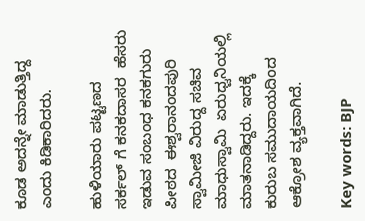ಕೂಡ ಅದನ್ನೇ ಮಾಡುತ್ತಿದ್ದ ಎಂದು ಕಿಡಿಕಾರಿದರು.

ಹುಳಿಯಾರು ಪಟ್ಟಣದ  ಸರ್ಕಲ್ ಗೆ ಕನಕದಾಸರ  ಹೆಸರು ಇಡುವ ಸಂಬಂಧ ಕನಕಗುರು ಪೀಠದ  ಈಶ್ವರಾನಂದಪುರಿ ಸ್ವಾಮೀಜಿ ವಿರುದ್ದ ಸಚಿವ ಮಾಧುಸ್ವಾಮಿ  ಏರುಧ್ವನಿಯಲ್ಲಿ ಮಾತನಾಡಿದ್ದರು. ಇದಕ್ಕೆ ಕುರುಬ ಸಮುದಾಯದಿಂದ ಆಕ್ರೋಶ ವ್ಯಕ್ತವಾಗಿದೆ.

Key words: BJP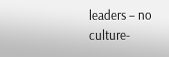leaders – no culture-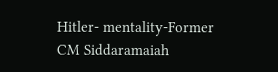Hitler- mentality-Former CM Siddaramaiah